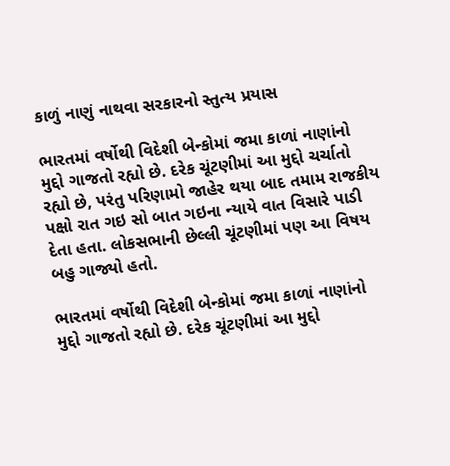કાળું નાણું નાથવા સરકારનો સ્તુત્ય પ્રયાસ

ભારતમાં વર્ષોથી વિદેશી બેન્કોમાં જમા કાળાં નાણાંનો મુદ્દો ગાજતો રહ્યો છે. દરેક ચૂંટણીમાં આ મુદ્દો ચર્ચાતો રહ્યો છે, પરંતુ પરિણામો જાહેર થયા બાદ તમામ રાજકીય પક્ષો રાત ગઇ સો બાત ગઇના ન્યાયે વાત વિસારે પાડી દેતા હતા. લોકસભાની છેલ્લી ચૂંટણીમાં પણ આ વિષય બહુ ગાજ્યો હતો.

ભારતમાં વર્ષોથી વિદેશી બેન્કોમાં જમા કાળાં નાણાંનો મુદ્દો ગાજતો રહ્યો છે. દરેક ચૂંટણીમાં આ મુદ્દો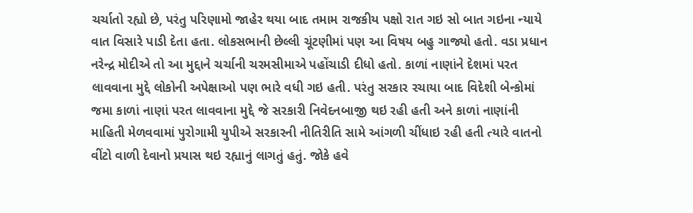ચર્ચાતો રહ્યો છે, પરંતુ પરિણામો જાહેર થયા બાદ તમામ રાજકીય પક્ષો રાત ગઇ સો બાત ગઇના ન્યાયે વાત વિસારે પાડી દેતા હતા. લોકસભાની છેલ્લી ચૂંટણીમાં પણ આ વિષય બહુ ગાજ્યો હતો. વડા પ્રધાન નરેન્દ્ર મોદીએ તો આ મુદ્દાને ચર્ચાની ચરમસીમાએ પહોંચાડી દીધો હતો. કાળાં નાણાંને દેશમાં પરત લાવવાના મુદ્દે લોકોની અપેક્ષાઓ પણ ભારે વધી ગઇ હતી. પરંતુ સરકાર રચાયા બાદ વિદેશી બેન્કોમાં જમા કાળાં નાણાં પરત લાવવાના મુદ્દે જે સરકારી નિવેદનબાજી થઇ રહી હતી અને કાળાં નાણાંની માહિતી મેળવવામાં પુરોગામી યુપીએ સરકારની નીતિરીતિ સામે આંગળી ચીંધાઇ રહી હતી ત્યારે વાતનો વીંટો વાળી દેવાનો પ્રયાસ થઇ રહ્યાનું લાગતું હતું. જોકે હવે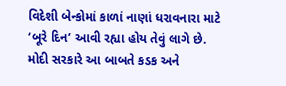વિદેશી બેન્કોમાં કાળાં નાણાં ધરાવનારા માટે ‘બૂરે દિન’ આવી રહ્યા હોય તેવું લાગે છે.
મોદી સરકારે આ બાબતે કડક અને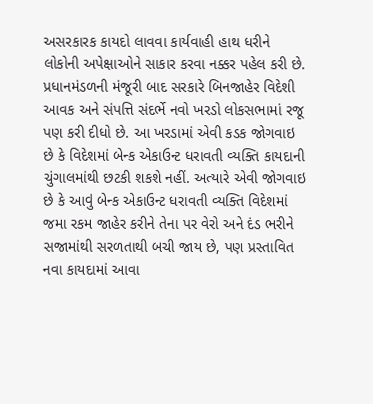અસરકારક કાયદો લાવવા કાર્યવાહી હાથ ધરીને લોકોની અપેક્ષાઓને સાકાર કરવા નક્કર પહેલ કરી છે. પ્રધાનમંડળની મંજૂરી બાદ સરકારે બિનજાહેર વિદેશી આવક અને સંપત્તિ સંદર્ભે નવો ખરડો લોકસભામાં રજૂ પણ કરી દીધો છે. આ ખરડામાં એવી કડક જોગવાઇ છે કે વિદેશમાં બેન્ક એકાઉન્ટ ધરાવતી વ્યક્તિ કાયદાની ચુંગાલમાંથી છટકી શકશે નહીં. અત્યારે એવી જોગવાઇ છે કે આવું બેન્ક એકાઉન્ટ ધરાવતી વ્યક્તિ વિદેશમાં જમા રકમ જાહેર કરીને તેના પર વેરો અને દંડ ભરીને સજામાંથી સરળતાથી બચી જાય છે, પણ પ્રસ્તાવિત નવા કાયદામાં આવા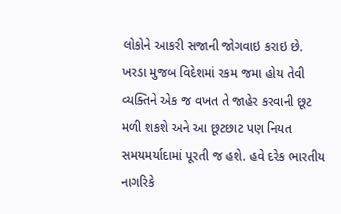લોકોને આકરી સજાની જોગવાઇ કરાઇ છે. ખરડા મુજબ વિદેશમાં રકમ જમા હોય તેવી વ્યક્તિને એક જ વખત તે જાહેર કરવાની છૂટ મળી શકશે અને આ છૂટછાટ પણ નિયત સમયમર્યાદામાં પૂરતી જ હશે. હવે દરેક ભારતીય નાગરિકે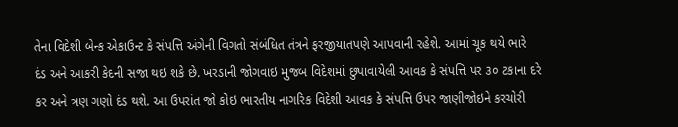તેના વિદેશી બેન્ક એકાઉન્ટ કે સંપત્તિ અંગેની વિગતો સંબંધિત તંત્રને ફરજીયાતપણે આપવાની રહેશે. આમાં ચૂક થયે ભારે દંડ અને આકરી કેદની સજા થઇ શકે છે. ખરડાની જોગવાઇ મુજબ વિદેશમાં છુપાવાયેલી આવક કે સંપત્તિ પર ૩૦ ટકાના દરે કર અને ત્રણ ગણો દંડ થશે. આ ઉપરાંત જો કોઇ ભારતીય નાગરિક વિદેશી આવક કે સંપત્તિ ઉપર જાણીજોઇને કરચોરી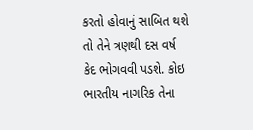કરતો હોવાનું સાબિત થશે તો તેને ત્રણથી દસ વર્ષ કેદ ભોગવવી પડશે. કોઇ ભારતીય નાગરિક તેના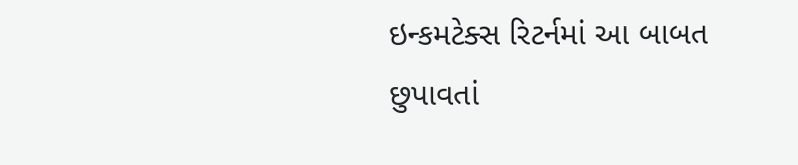ઇન્કમટેક્સ રિટર્નમાં આ બાબત છુપાવતાં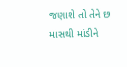જણાશે તો તેને છ માસથી માંડીને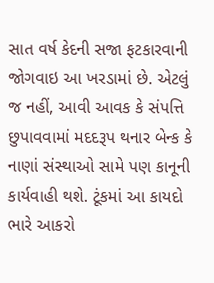સાત વર્ષ કેદની સજા ફટકારવાની જોગવાઇ આ ખરડામાં છે. એટલું જ નહીં, આવી આવક કે સંપત્તિ છુપાવવામાં મદદરૂપ થનાર બેન્ક કે નાણાં સંસ્થાઓ સામે પણ કાનૂની કાર્યવાહી થશે. ટૂંકમાં આ કાયદો ભારે આકરો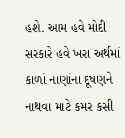હશે. આમ હવે મોદી સરકારે હવે ખરા અર્થમાં કાળાં નાણાંના દૂષણને નાથવા માટે કમર કસી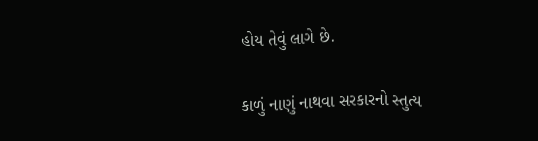હોય તેવું લાગે છે.

કાળું નાણું નાથવા સરકારનો સ્તુત્ય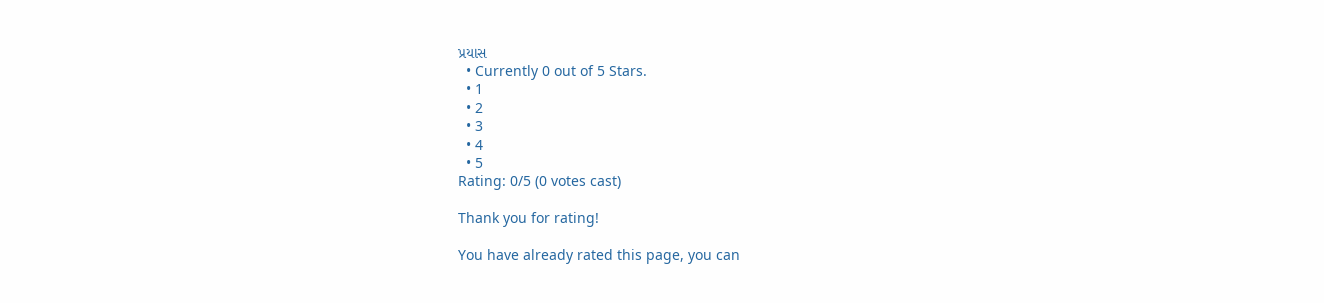પ્રયાસ
  • Currently 0 out of 5 Stars.
  • 1
  • 2
  • 3
  • 4
  • 5
Rating: 0/5 (0 votes cast)

Thank you for rating!

You have already rated this page, you can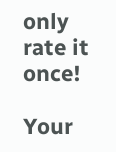only rate it once!

Your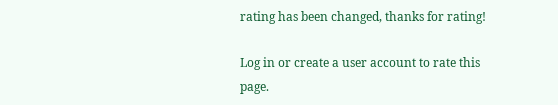rating has been changed, thanks for rating!

Log in or create a user account to rate this page.